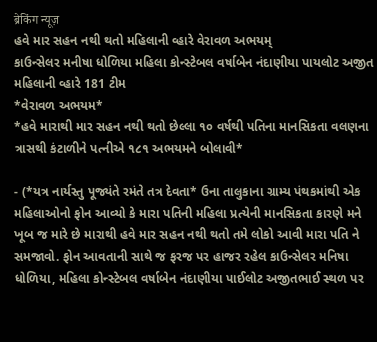ब्रेकिंग न्यूज़
હવે માર સહન નથી થતો મહિલાની વ્હારે વેરાવળ અભયમ્
કાઉન્સેલર મનીષા ધોળિયા મહિલા કોન્સ્ટેબલ વર્ષાબેન નંદાણીયા પાયલોટ અજીત મહિલાની વ્હારે 181 ટીમ
*વેરાવળ અભયમ*
*હવે મારાથી માર સહન નથી થતો છેલ્લા ૧૦ વર્ષથી પતિના માનસિકતા વલણના ત્રાસથી કંટાળીને પત્નીએ ૧૮૧ અભયમને બોલાવી*

- (*યત્ર નાર્યસ્તુ પૂજ્યંતે રમંતે તત્ર દેવતા* ઉના તાલુકાના ગ્રામ્ય પંથકમાંથી એક મહિલાઓનો ફોન આવ્યો કે મારા પતિની મહિલા પ્રત્યેની માનસિકતા કારણે મને ખૂબ જ મારે છે મારાથી હવે માર સહન નથી થતો તમે લોકો આવી મારા પતિ ને સમજાવો. ફોન આવતાની સાથે જ ફરજ પર હાજર રહેલ કાઉન્સેલર મનિષા ધોળિયા, મહિલા કોન્સ્ટેબલ વર્ષાબેન નંદાણીયા પાઈલોટ અજીતભાઈ સ્થળ પર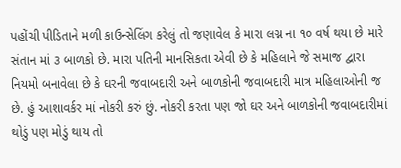પહોંચી પીડિતાને મળી કાઉન્સેલિંગ કરેલું તો જણાવેલ કે મારા લગ્ન ના ૧૦ વર્ષ થયા છે મારે સંતાન માં ૩ બાળકો છે. મારા પતિની માનસિકતા એવી છે કે મહિલાને જે સમાજ દ્વારા નિયમો બનાવેલા છે કે ઘરની જવાબદારી અને બાળકોની જવાબદારી માત્ર મહિલાઓની જ છે. હું આશાવર્કર માં નોકરી કરું છું. નોકરી કરતા પણ જો ઘર અને બાળકોની જવાબદારીમાં થોડું પણ મોડું થાય તો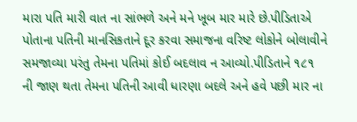મારા પતિ મારી વાત ના સાંભળે અને મને ખૂબ માર મારે છે.પીડિતાએ પોતાના પતિની માનસિકતાને દૂર કરવા સમાજના વરિષ્ટ લોકોને બોલાવીને સમજાવ્યા પરંતુ તેમના પતિમાં કોઈ બદલાવ ન આવ્યો.પીડિતાને ૧૮૧ ની જાણ થતા તેમના પતિની આવી ધારણા બદલે અને હવે પછી માર ના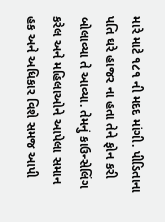મારે માટે ૧૮૧ ની મદદ માંગી. પીડિતાના પતિ ઘરે હાજર ના હતા તેને ફોન કરી બોલાવ્યા તે આવ્યા. તેમનું કાઉન્સેલિંગ કરેલ અને મહિલાઓને આપેલા સમાન હક અને અધિકાર વિશે સમજ આપી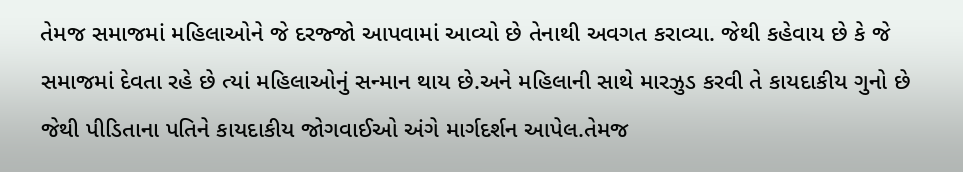તેમજ સમાજમાં મહિલાઓને જે દરજ્જો આપવામાં આવ્યો છે તેનાથી અવગત કરાવ્યા. જેથી કહેવાય છે કે જે સમાજમાં દેવતા રહે છે ત્યાં મહિલાઓનું સન્માન થાય છે.અને મહિલાની સાથે મારઝુડ કરવી તે કાયદાકીય ગુનો છે જેથી પીડિતાના પતિને કાયદાકીય જોગવાઈઓ અંગે માર્ગદર્શન આપેલ.તેમજ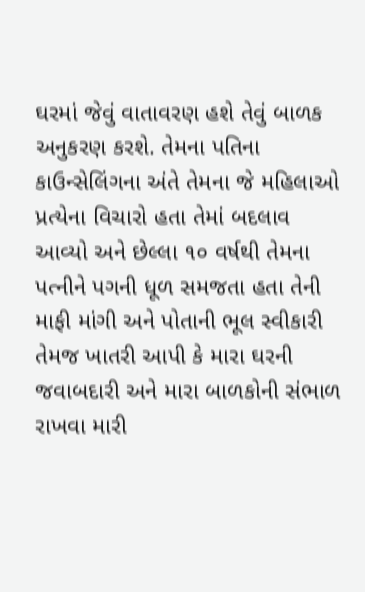ઘરમાં જેવું વાતાવરણ હશે તેવું બાળક અનુકરણ કરશે. તેમના પતિના કાઉન્સેલિંગના અંતે તેમના જે મહિલાઓ પ્રત્યેના વિચારો હતા તેમાં બદલાવ આવ્યો અને છેલ્લા ૧૦ વર્ષથી તેમના પત્નીને પગની ધૂળ સમજતા હતા તેની માફી માંગી અને પોતાની ભૂલ સ્વીકારી તેમજ ખાતરી આપી કે મારા ઘરની જવાબદારી અને મારા બાળકોની સંભાળ રાખવા મારી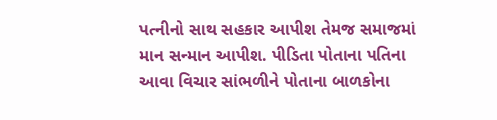પત્નીનો સાથ સહકાર આપીશ તેમજ સમાજમાં માન સન્માન આપીશ. પીડિતા પોતાના પતિના આવા વિચાર સાંભળીને પોતાના બાળકોના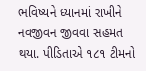ભવિષ્યને ધ્યાનમાં રાખીને નવજીવન જીવવા સહમત થયા. પીડિતાએ ૧૮૧ ટીમનો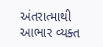અંતરાત્માથી આભાર વ્યક્ત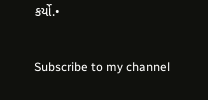કર્યો.•

Subscribe to my channel